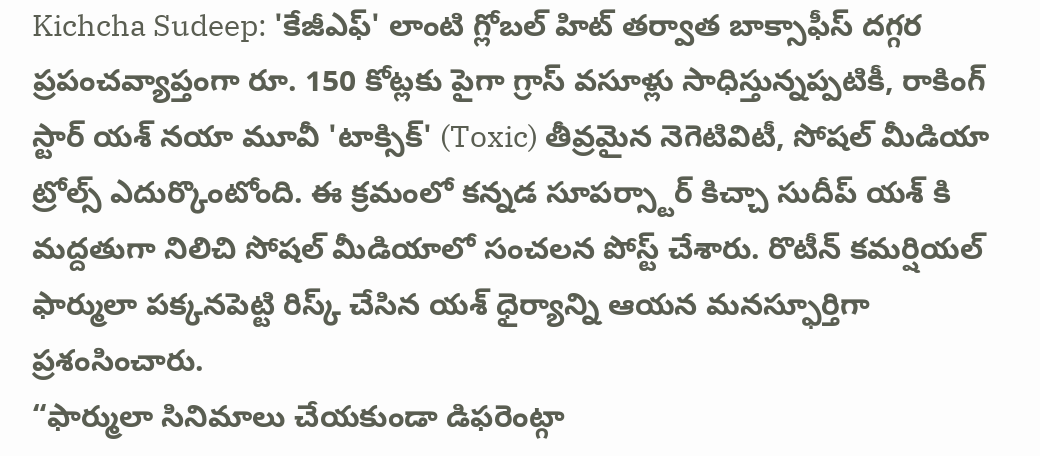Kichcha Sudeep: 'కేజీఎఫ్' లాంటి గ్లోబల్ హిట్ తర్వాత బాక్సాఫీస్ దగ్గర ప్రపంచవ్యాప్తంగా రూ. 150 కోట్లకు పైగా గ్రాస్ వసూళ్లు సాధిస్తున్నప్పటికీ, రాకింగ్ స్టార్ యశ్ నయా మూవీ 'టాక్సిక్' (Toxic) తీవ్రమైన నెగెటివిటీ, సోషల్ మీడియా ట్రోల్స్ ఎదుర్కొంటోంది. ఈ క్రమంలో కన్నడ సూపర్స్టార్ కిచ్చా సుదీప్ యశ్ కి మద్దతుగా నిలిచి సోషల్ మీడియాలో సంచలన పోస్ట్ చేశారు. రొటీన్ కమర్షియల్ ఫార్ములా పక్కనపెట్టి రిస్క్ చేసిన యశ్ ధైర్యాన్ని ఆయన మనస్ఫూర్తిగా ప్రశంసించారు.
“ఫార్ములా సినిమాలు చేయకుండా డిఫరెంట్గా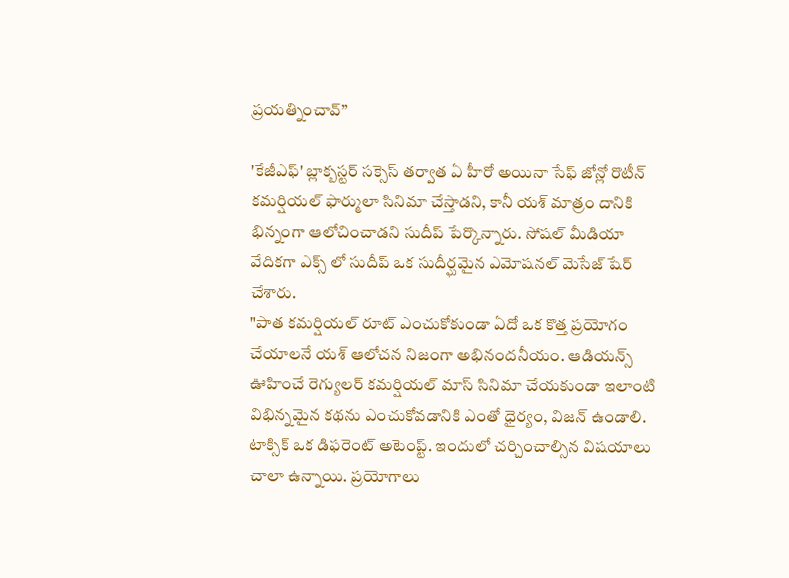ప్రయత్నించావ్”

'కేజీఎఫ్' బ్లాక్బస్టర్ సక్సెస్ తర్వాత ఏ హీరో అయినా సేఫ్ జోన్లో రొటీన్ కమర్షియల్ ఫార్ములా సినిమా చేస్తాడని, కానీ యశ్ మాత్రం దానికి భిన్నంగా ఆలోచించాడని సుదీప్ పేర్కొన్నారు. సోషల్ మీడియా వేదికగా ఎక్స్ లో సుదీప్ ఒక సుదీర్ఘమైన ఎమోషనల్ మెసేజ్ షేర్ చేశారు.
"పాత కమర్షియల్ రూట్ ఎంచుకోకుండా ఏదో ఒక కొత్త ప్రయోగం చేయాలనే యశ్ ఆలోచన నిజంగా అభినందనీయం. ఆడియన్స్ ఊహించే రెగ్యులర్ కమర్షియల్ మాస్ సినిమా చేయకుండా ఇలాంటి విభిన్నమైన కథను ఎంచుకోవడానికి ఎంతో ధైర్యం, విజన్ ఉండాలి. టాక్సిక్ ఒక డిఫరెంట్ అటెంప్ట్. ఇందులో చర్చించాల్సిన విషయాలు చాలా ఉన్నాయి. ప్రయోగాలు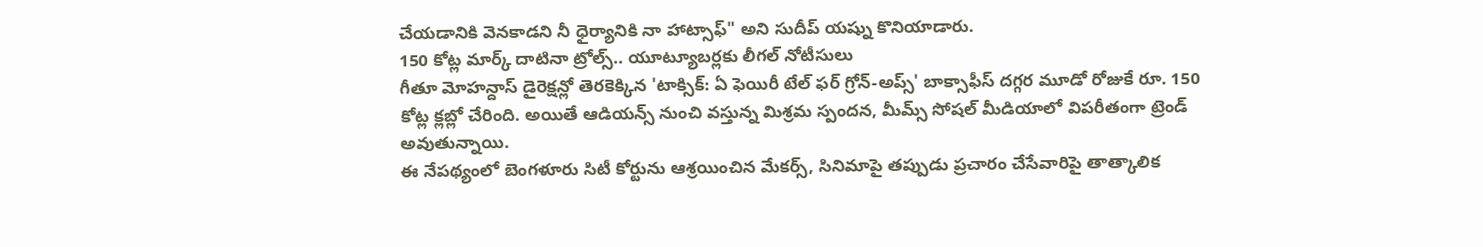చేయడానికి వెనకాడని నీ ధైర్యానికి నా హాట్సాఫ్" అని సుదీప్ యష్ను కొనియాడారు.
150 కోట్ల మార్క్ దాటినా ట్రోల్స్.. యూట్యూబర్లకు లీగల్ నోటీసులు
గీతూ మోహన్దాస్ డైరెక్షన్లో తెరకెక్కిన 'టాక్సిక్: ఏ ఫెయిరీ టేల్ ఫర్ గ్రోన్-అప్స్' బాక్సాఫీస్ దగ్గర మూడో రోజుకే రూ. 150 కోట్ల క్లబ్లో చేరింది. అయితే ఆడియన్స్ నుంచి వస్తున్న మిశ్రమ స్పందన, మీమ్స్ సోషల్ మీడియాలో విపరీతంగా ట్రెండ్ అవుతున్నాయి.
ఈ నేపథ్యంలో బెంగళూరు సిటీ కోర్టును ఆశ్రయించిన మేకర్స్, సినిమాపై తప్పుడు ప్రచారం చేసేవారిపై తాత్కాలిక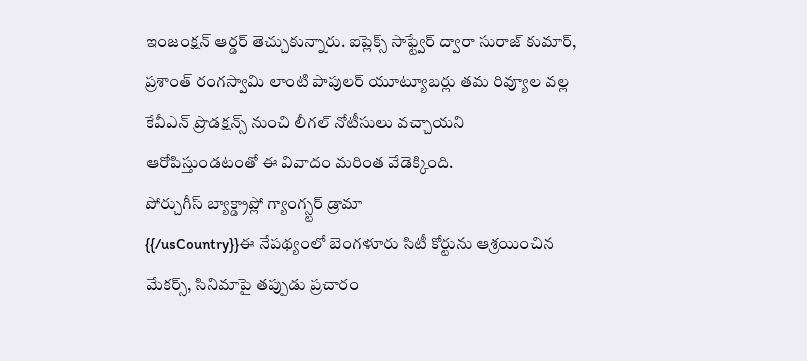ఇంజంక్షన్ ఆర్డర్ తెచ్చుకున్నారు. ఐప్లెక్స్ సాఫ్ట్వేర్ ద్వారా సురాజ్ కుమార్, ప్రశాంత్ రంగస్వామి లాంటి పాపులర్ యూట్యూబర్లు తమ రివ్యూల వల్ల కేవీఎన్ ప్రొడక్షన్స్ నుంచి లీగల్ నోటీసులు వచ్చాయని ఆరోపిస్తుండటంతో ఈ వివాదం మరింత వేడెక్కింది.
పోర్చుగీస్ బ్యాక్డ్రాప్లో గ్యాంగ్స్టర్ డ్రామా
{{/usCountry}}ఈ నేపథ్యంలో బెంగళూరు సిటీ కోర్టును ఆశ్రయించిన మేకర్స్, సినిమాపై తప్పుడు ప్రచారం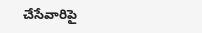చేసేవారిపై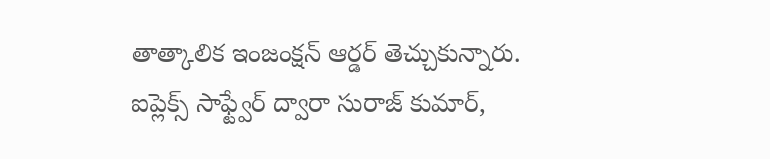తాత్కాలిక ఇంజంక్షన్ ఆర్డర్ తెచ్చుకున్నారు. ఐప్లెక్స్ సాఫ్ట్వేర్ ద్వారా సురాజ్ కుమార్,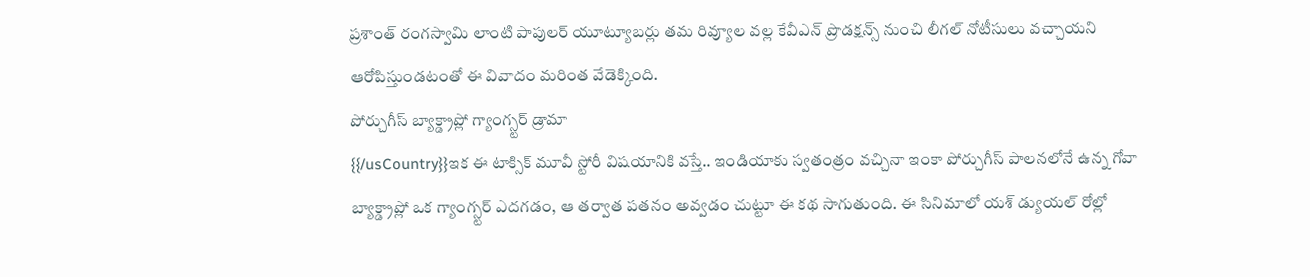ప్రశాంత్ రంగస్వామి లాంటి పాపులర్ యూట్యూబర్లు తమ రివ్యూల వల్ల కేవీఎన్ ప్రొడక్షన్స్ నుంచి లీగల్ నోటీసులు వచ్చాయని ఆరోపిస్తుండటంతో ఈ వివాదం మరింత వేడెక్కింది.
పోర్చుగీస్ బ్యాక్డ్రాప్లో గ్యాంగ్స్టర్ డ్రామా
{{/usCountry}}ఇక ఈ టాక్సిక్ మూవీ స్టోరీ విషయానికి వస్తే.. ఇండియాకు స్వతంత్రం వచ్చినా ఇంకా పోర్చుగీస్ పాలనలోనే ఉన్న గోవా బ్యాక్డ్రాప్లో ఒక గ్యాంగ్స్టర్ ఎదగడం, ఆ తర్వాత పతనం అవ్వడం చుట్టూ ఈ కథ సాగుతుంది. ఈ సినిమాలో యశ్ డ్యుయల్ రోల్లో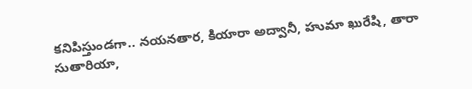కనిపిస్తుండగా.. నయనతార, కియారా అద్వానీ, హుమా ఖురేషి, తారా సుతారియా,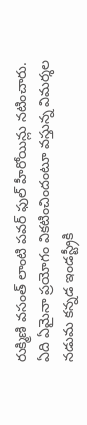రుక్మిణి వసంత్ లాంటి పవర్ ఫుల్ హీరోయిన్లు నటించారు.
ఏది ఏమైనా ప్రయోగం వికటించిందంటూ వస్తున్న విమర్శల నడుమ కన్నడ ఇండస్ట్రీకి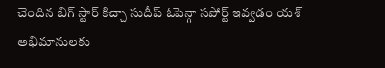చెందిన బిగ్ స్టార్ కిచ్చా సుదీప్ ఓపెన్గా సపోర్ట్ ఇవ్వడం యశ్ అభిమానులకు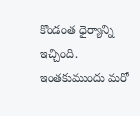కొండంత ధైర్యాన్ని ఇచ్చింది. ఇంతకుముందు మరో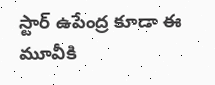స్టార్ ఉపేంద్ర కూడా ఈ మూవీకి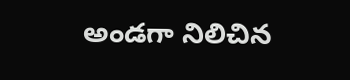అండగా నిలిచిన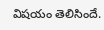విషయం తెలిసిందే.